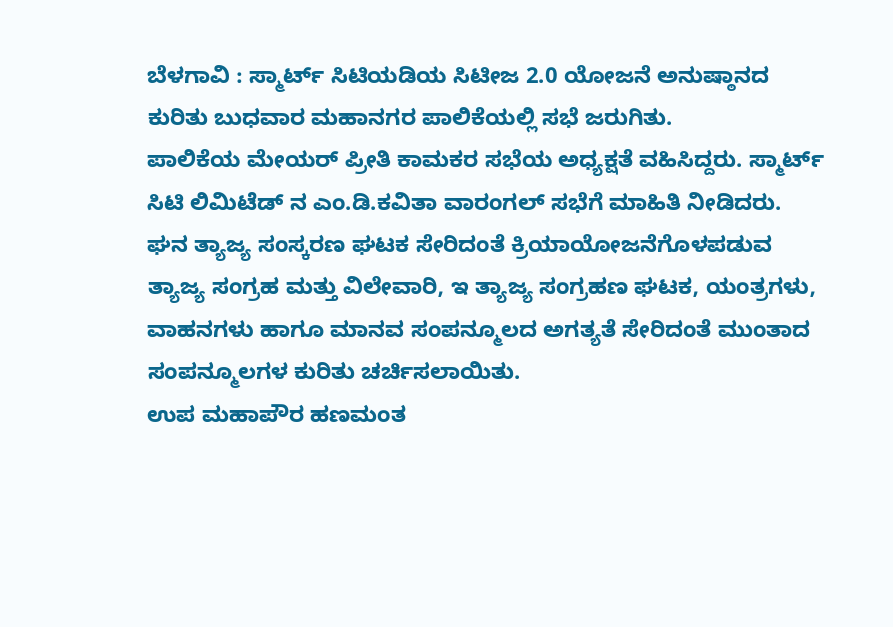ಬೆಳಗಾವಿ : ಸ್ಮಾರ್ಟ್ ಸಿಟಿಯಡಿಯ ಸಿಟೀಜ 2.0 ಯೋಜನೆ ಅನುಷ್ಠಾನದ ಕುರಿತು ಬುಧವಾರ ಮಹಾನಗರ ಪಾಲಿಕೆಯಲ್ಲಿ ಸಭೆ ಜರುಗಿತು.
ಪಾಲಿಕೆಯ ಮೇಯರ್ ಪ್ರೀತಿ ಕಾಮಕರ ಸಭೆಯ ಅಧ್ಯಕ್ಷತೆ ವಹಿಸಿದ್ದರು. ಸ್ಮಾರ್ಟ್ ಸಿಟಿ ಲಿಮಿಟೆಡ್ ನ ಎಂ.ಡಿ.ಕವಿತಾ ವಾರಂಗಲ್ ಸಭೆಗೆ ಮಾಹಿತಿ ನೀಡಿದರು.
ಘನ ತ್ಯಾಜ್ಯ ಸಂಸ್ಕರಣ ಘಟಕ ಸೇರಿದಂತೆ ಕ್ರಿಯಾಯೋಜನೆಗೊಳಪಡುವ ತ್ಯಾಜ್ಯ ಸಂಗ್ರಹ ಮತ್ತು ವಿಲೇವಾರಿ, ಇ ತ್ಯಾಜ್ಯ ಸಂಗ್ರಹಣ ಘಟಕ, ಯಂತ್ರಗಳು, ವಾಹನಗಳು ಹಾಗೂ ಮಾನವ ಸಂಪನ್ಮೂಲದ ಅಗತ್ಯತೆ ಸೇರಿದಂತೆ ಮುಂತಾದ ಸಂಪನ್ಮೂಲಗಳ ಕುರಿತು ಚರ್ಚಿಸಲಾಯಿತು.
ಉಪ ಮಹಾಪೌರ ಹಣಮಂತ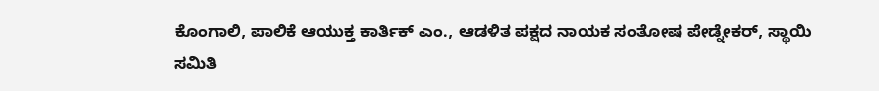ಕೊಂಗಾಲಿ, ಪಾಲಿಕೆ ಆಯುಕ್ತ ಕಾರ್ತಿಕ್ ಎಂ., ಆಡಳಿತ ಪಕ್ಷದ ನಾಯಕ ಸಂತೋಷ ಪೇಡ್ನೇಕರ್, ಸ್ಥಾಯಿ ಸಮಿತಿ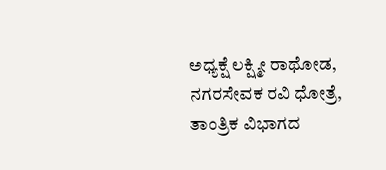ಅಧ್ಯಕ್ಷೆ ಲಕ್ಷ್ಮೀ ರಾಥೋಡ, ನಗರಸೇವಕ ರವಿ ಧೋತ್ರೆ, ತಾಂತ್ರಿಕ ವಿಭಾಗದ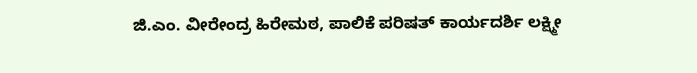ಜಿ.ಎಂ. ವೀರೇಂದ್ರ ಹಿರೇಮಠ, ಪಾಲಿಕೆ ಪರಿಷತ್ ಕಾರ್ಯದರ್ಶಿ ಲಕ್ಷ್ಮೀ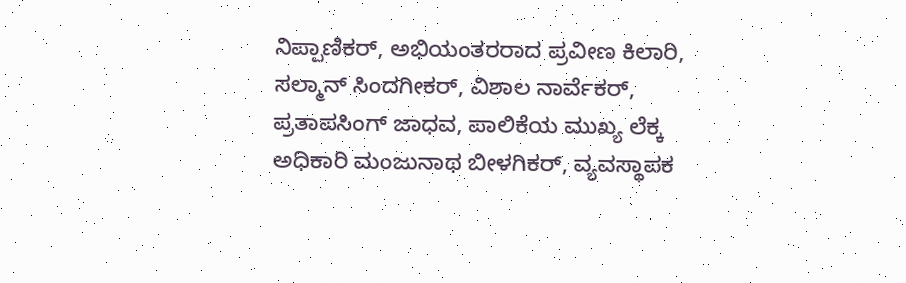ನಿಪ್ಪಾಣಿಕರ್, ಅಭಿಯಂತರರಾದ ಪ್ರವೀಣ ಕಿಲಾರಿ, ಸಲ್ಮಾನ್ ಸಿಂದಗೀಕರ್, ವಿಶಾಲ ನಾರ್ವೆಕರ್, ಪ್ರತಾಪಸಿಂಗ್ ಜಾಧವ, ಪಾಲಿಕೆಯ ಮುಖ್ಯ ಲೆಕ್ಕ ಅಧಿಕಾರಿ ಮಂಜುನಾಥ ಬೀಳಗಿಕರ್, ವ್ಯವಸ್ಥಾಪಕ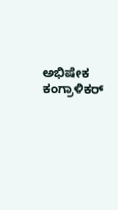ಅಭಿಷೇಕ ಕಂಗ್ರಾಳಿಕರ್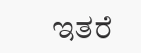ಇತರೆ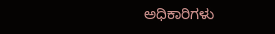ಅಧಿಕಾರಿಗಳು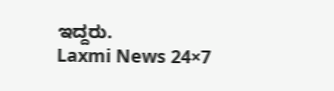ಇದ್ದರು.
Laxmi News 24×7